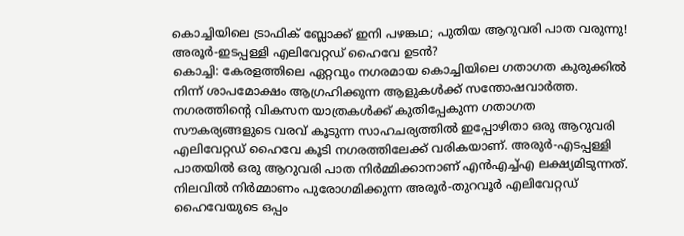കൊച്ചിയിലെ ട്രാഫിക് ബ്ലോക്ക് ഇനി പഴങ്കഥ; പുതിയ ആറുവരി പാത വരുന്നു! അരൂർ-ഇടപ്പള്ളി എലിവേറ്റഡ് ഹൈവേ ഉടൻ?
കൊച്ചി: കേരളത്തിലെ ഏറ്റവും നഗരമായ കൊച്ചിയിലെ ഗതാഗത കുരുക്കിൽ നിന്ന് ശാപമോക്ഷം ആഗ്രഹിക്കുന്ന ആളുകൾക്ക് സന്തോഷവാർത്ത. നഗരത്തിന്റെ വികസന യാത്രകൾക്ക് കുതിപ്പേകുന്ന ഗതാഗത സൗകര്യങ്ങളുടെ വരവ് കൂടുന്ന സാഹചര്യത്തിൽ ഇപ്പോഴിതാ ഒരു ആറുവരി എലിവേറ്റഡ് ഹൈവേ കൂടി നഗരത്തിലേക്ക് വരികയാണ്. അരുർ-എടപ്പള്ളി പാതയിൽ ഒരു ആറുവരി പാത നിർമ്മിക്കാനാണ് എൻഎച്ച്എ ലക്ഷ്യമിടുന്നത്.
നിലവിൽ നിർമ്മാണം പുരോഗമിക്കുന്ന അരൂർ-തുറവൂർ എലിവേറ്റഡ് ഹൈവേയുടെ ഒപ്പം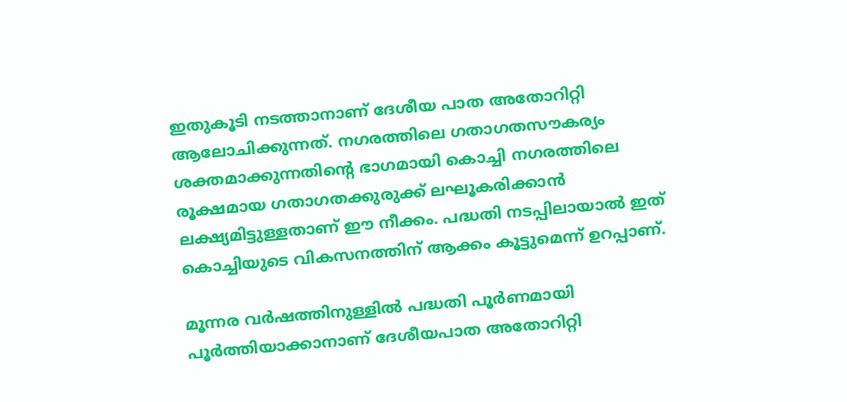ഇതുകൂടി നടത്താനാണ് ദേശീയ പാത അതോറിറ്റി ആലോചിക്കുന്നത്. നഗരത്തിലെ ഗതാഗതസൗകര്യം ശക്തമാക്കുന്നതിന്റെ ഭാഗമായി കൊച്ചി നഗരത്തിലെ രൂക്ഷമായ ഗതാഗതക്കുരുക്ക് ലഘൂകരിക്കാൻ ലക്ഷ്യമിട്ടുള്ളതാണ് ഈ നീക്കം. പദ്ധതി നടപ്പിലായാൽ ഇത് കൊച്ചിയുടെ വികസനത്തിന് ആക്കം കൂട്ടുമെന്ന് ഉറപ്പാണ്.

മൂന്നര വർഷത്തിനുള്ളിൽ പദ്ധതി പൂർണമായി പൂർത്തിയാക്കാനാണ് ദേശീയപാത അതോറിറ്റി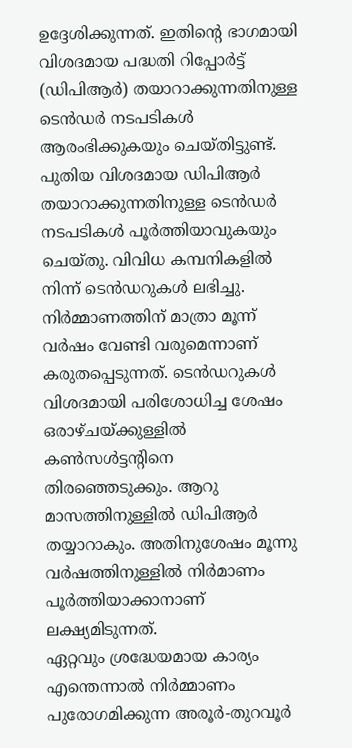ഉദ്ദേശിക്കുന്നത്. ഇതിന്റെ ഭാഗമായി വിശദമായ പദ്ധതി റിപ്പോർട്ട് (ഡിപിആർ) തയാറാക്കുന്നതിനുള്ള ടെൻഡർ നടപടികൾ ആരംഭിക്കുകയും ചെയ്തിട്ടുണ്ട്. പുതിയ വിശദമായ ഡിപിആർ തയാറാക്കുന്നതിനുള്ള ടെൻഡർ നടപടികൾ പൂർത്തിയാവുകയും ചെയ്തു. വിവിധ കമ്പനികളിൽ നിന്ന് ടെൻഡറുകൾ ലഭിച്ചു.
നിർമ്മാണത്തിന് മാത്രാ മൂന്ന് വർഷം വേണ്ടി വരുമെന്നാണ് കരുതപ്പെടുന്നത്. ടെൻഡറുകൾ വിശദമായി പരിശോധിച്ച ശേഷം ഒരാഴ്ചയ്ക്കുള്ളിൽ കൺസൾട്ടന്റിനെ തിരഞ്ഞെടുക്കും. ആറു മാസത്തിനുള്ളിൽ ഡിപിആർ തയ്യാറാകും. അതിനുശേഷം മൂന്നു വർഷത്തിനുള്ളിൽ നിർമാണം പൂർത്തിയാക്കാനാണ് ലക്ഷ്യമിടുന്നത്.
ഏറ്റവും ശ്രദ്ധേയമായ കാര്യം എന്തെന്നാൽ നിർമ്മാണം പുരോഗമിക്കുന്ന അരൂർ-തുറവൂർ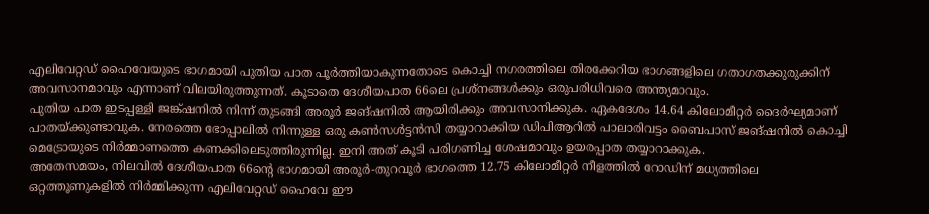എലിവേറ്റഡ് ഹൈവേയുടെ ഭാഗമായി പുതിയ പാത പൂർത്തിയാകുന്നതോടെ കൊച്ചി നഗരത്തിലെ തിരക്കേറിയ ഭാഗങ്ങളിലെ ഗതാഗതക്കുരുക്കിന് അവസാനമാവും എന്നാണ് വിലയിരുത്തുന്നത്. കൂടാതെ ദേശീയപാത 66ലെ പ്രശ്നങ്ങൾക്കും ഒരുപരിധിവരെ അന്ത്യമാവും.
പുതിയ പാത ഇടപ്പള്ളി ജങ്ക്ഷനിൽ നിന്ന് തുടങ്ങി അരൂർ ജങ്ഷനിൽ ആയിരിക്കും അവസാനിക്കുക. ഏകദേശം 14.64 കിലോമീറ്റർ ദൈർഘ്യമാണ് പാതയ്ക്കുണ്ടാവുക. നേരത്തെ ഭോപ്പാലിൽ നിന്നുള്ള ഒരു കൺസൾട്ടൻസി തയ്യാറാക്കിയ ഡിപിആറിൽ പാലാരിവട്ടം ബൈപാസ് ജങ്ഷനിൽ കൊച്ചി മെട്രോയുടെ നിർമ്മാണത്തെ കണക്കിലെടുത്തിരുന്നില്ല. ഇനി അത് കൂടി പരിഗണിച്ച ശേഷമാവും ഉയരപ്പാത തയ്യാറാക്കുക.
അതേസമയം, നിലവിൽ ദേശീയപാത 66ന്റെ ഭാഗമായി അരൂർ-തുറവൂർ ഭാഗത്തെ 12.75 കിലോമീറ്റർ നീളത്തിൽ റോഡിന് മധ്യത്തിലെ ഒറ്റത്തൂണുകളിൽ നിർമ്മിക്കുന്ന എലിവേറ്റഡ് ഹൈവേ ഈ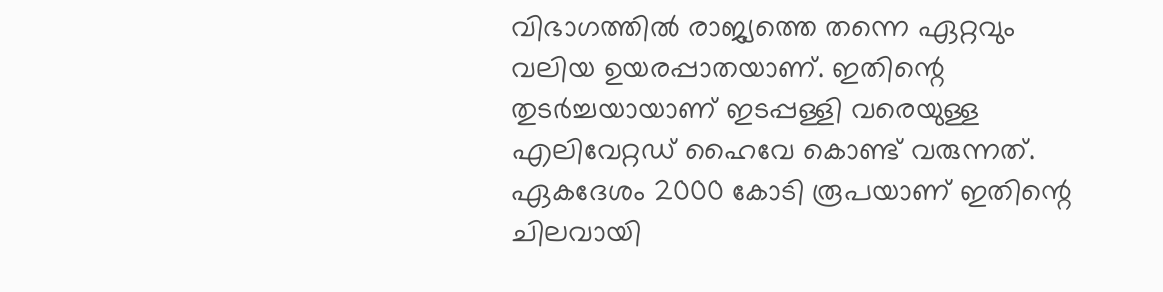വിഭാഗത്തിൽ രാജ്യത്തെ തന്നെ ഏറ്റവും വലിയ ഉയരപ്പാതയാണ്. ഇതിന്റെ തുടർച്ചയായാണ് ഇടപ്പള്ളി വരെയുള്ള എലിവേറ്റഡ് ഹൈവേ കൊണ്ട് വരുന്നത്. ഏകദേശം 2000 കോടി രൂപയാണ് ഇതിന്റെ ചിലവായി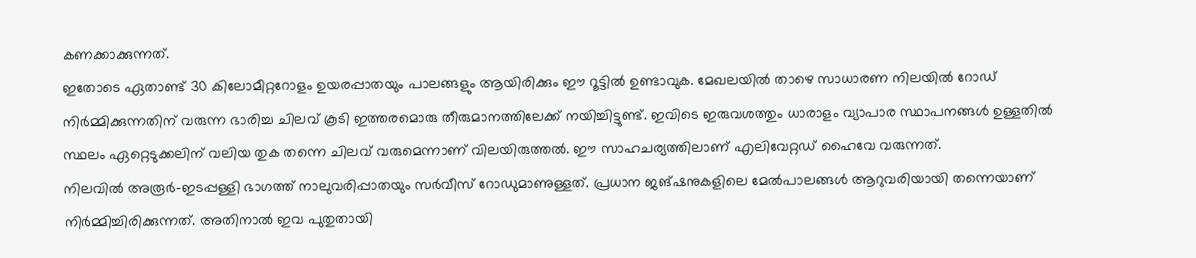കണക്കാക്കുന്നത്.
ഇതോടെ ഏതാണ്ട് 30 കിലോമീറ്ററോളം ഉയരപ്പാതയും പാലങ്ങളും ആയിരിക്കും ഈ റൂട്ടിൽ ഉണ്ടാവുക. മേഖലയിൽ താഴെ സാധാരണ നിലയിൽ റോഡ് നിർമ്മിക്കുന്നതിന് വരുന്ന ഭാരിച്ച ചിലവ് കൂടി ഇത്തരമൊരു തീരുമാനത്തിലേക്ക് നയിച്ചിട്ടുണ്ട്. ഇവിടെ ഇരുവശത്തും ധാരാളം വ്യാപാര സ്ഥാപനങ്ങൾ ഉള്ളതിൽ സ്ഥലം ഏറ്റെടുക്കലിന് വലിയ തുക തന്നെ ചിലവ് വരുമെന്നാണ് വിലയിരുത്തൽ. ഈ സാഹചര്യത്തിലാണ് എലിവേറ്റഡ് ഹൈവേ വരുന്നത്.
നിലവിൽ അരൂർ-ഇടപ്പള്ളി ഭാഗത്ത് നാലുവരിപ്പാതയും സർവീസ് റോഡുമാണുള്ളത്. പ്രധാന ജങ്ഷനുകളിലെ മേൽപാലങ്ങൾ ആറുവരിയായി തന്നെയാണ് നിർമ്മിച്ചിരിക്കുന്നത്. അതിനാൽ ഇവ പുതുതായി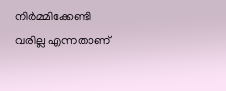നിർമ്മിക്കേണ്ടി വരില്ല എന്നതാണ്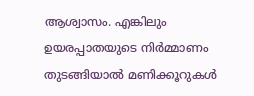ആശ്വാസം. എങ്കിലും ഉയരപ്പാതയുടെ നിർമ്മാണം തുടങ്ങിയാൽ മണിക്കൂറുകൾ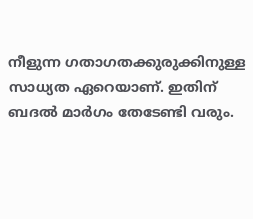നീളുന്ന ഗതാഗതക്കുരുക്കിനുള്ള സാധ്യത ഏറെയാണ്. ഇതിന് ബദൽ മാർഗം തേടേണ്ടി വരും.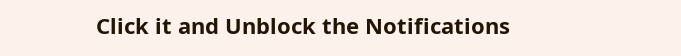Click it and Unblock the Notifications